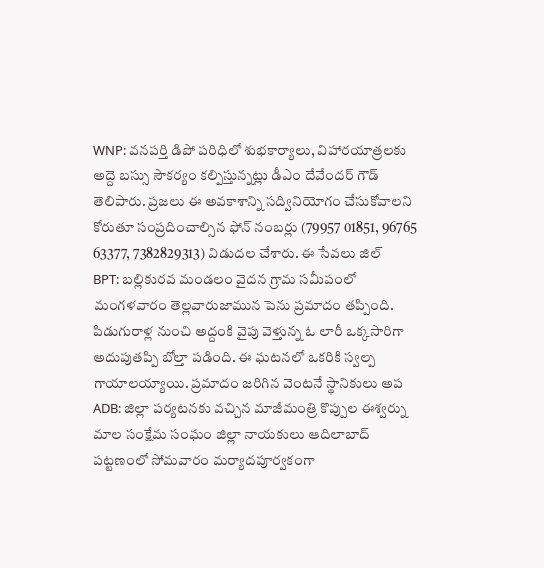WNP: వనపర్తి డిపో పరిధిలో శుభకార్యాలు, విహారయాత్రలకు అద్దె బస్సు సౌకర్యం కల్పిస్తున్నట్లు డీఎం దేవేందర్ గౌడ్ తెలిపారు. ప్రజలు ఈ అవకాశాన్ని సద్వినియోగం చేసుకోవాలని కోరుతూ సంప్రదించాల్సిన ఫోన్ నంబర్లు (79957 01851, 96765 63377, 7382829313) విడుదల చేశారు. ఈ సేవలు జిల్
BPT: బల్లికురవ మండలం వైదన గ్రామ సమీపంలో మంగళవారం తెల్లవారుజామున పెను ప్రమాదం తప్పింది. పిడుగురాళ్ల నుంచి అద్దంకి వైపు వెళ్తున్న ఓ లారీ ఒక్కసారిగా అదుపుతప్పి బోల్తా పడింది. ఈ ఘటనలో ఒకరికి స్వల్ప గాయాలయ్యాయి. ప్రమాదం జరిగిన వెంటనే స్థానికులు అప
ADB: జిల్లా పర్యటనకు వచ్చిన మాజీమంత్రి కొప్పుల ఈశ్వర్ను మాల సంక్షేమ సంఘం జిల్లా నాయకులు ఆదిలాబాద్ పట్టణంలో సోమవారం మర్యాదపూర్వకంగా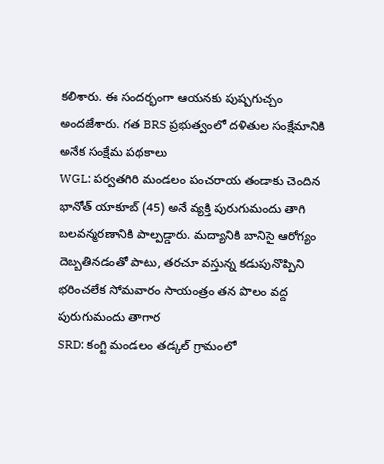కలిశారు. ఈ సందర్భంగా ఆయనకు పుష్పగుచ్చం అందజేశారు. గత BRS ప్రభుత్వంలో దళితుల సంక్షేమానికి అనేక సంక్షేమ పథకాలు
WGL: పర్వతగిరి మండలం పంచరాయ తండాకు చెందిన భానోత్ యాకూబ్ (45) అనే వ్యక్తి పురుగుమందు తాగి బలవన్మరణానికి పాల్పడ్డారు. మద్యానికి బానిసై ఆరోగ్యం దెబ్బతినడంతో పాటు, తరచూ వస్తున్న కడుపునొప్పిని భరించలేక సోమవారం సాయంత్రం తన పొలం వద్ద పురుగుమందు తాగార
SRD: కంగ్టి మండలం తడ్కల్ గ్రామంలో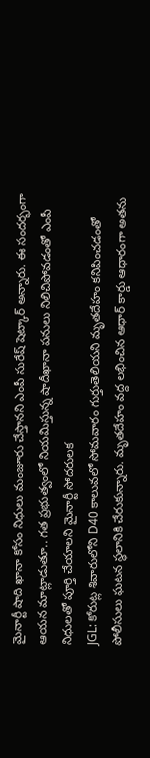మైనార్టీ షాది ఖానా కోసం నిధులు మంజూరు చేస్తానని ఎంపీ సురేష్ షెట్కార్ అన్నారు. ఈ సందర్భంగా ఆయన మాట్లాడుతూ.. గత ప్రభుత్వంలో నియమిస్తున్న షాదీఖానా పనులు నిలిచిపోవడంతో ఎంపీ నిధులతో పూర్తి చేయాలని మైనార్టీ సోదరులక
JGL: కోరుట్ల శివారులోని D40 కాలువలో సోమవారం గుర్తుతెలియని మృతదేహం కనిపించడంతో పోలీసులు ఘటన స్థలానికి చేరుకున్నారు. మృతదేహం వద్ద లభించిన ఆధార్ కార్డు ఆధారంగా అతను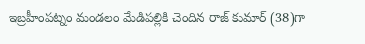ఇబ్రహీంపట్నం మండలం మేడిపల్లికి చెందిన రాజ్ కుమార్ (38)గా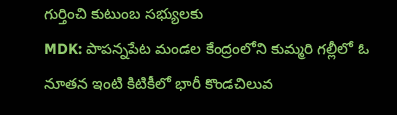గుర్తించి కుటుంబ సభ్యులకు
MDK: పాపన్నపేట మండల కేంద్రంలోని కుమ్మరి గల్లీలో ఓ నూతన ఇంటి కిటికీలో భారీ కొండచిలువ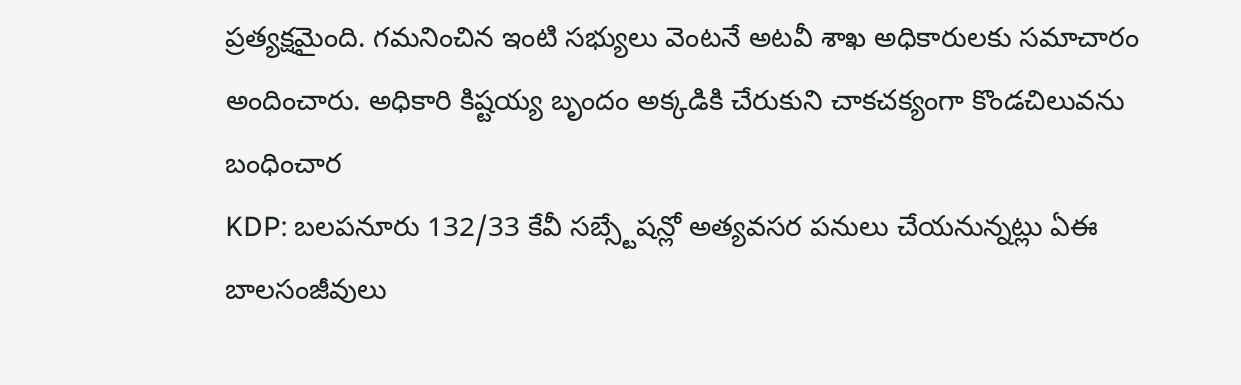ప్రత్యక్షమైంది. గమనించిన ఇంటి సభ్యులు వెంటనే అటవీ శాఖ అధికారులకు సమాచారం అందించారు. అధికారి కిష్టయ్య బృందం అక్కడికి చేరుకుని చాకచక్యంగా కొండచిలువను బంధించార
KDP: బలపనూరు 132/33 కేవీ సబ్స్టేషన్లో అత్యవసర పనులు చేయనున్నట్లు ఏఈ బాలసంజీవులు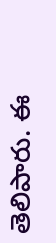తెలిపారు. ఈ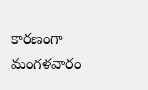కారణంగా మంగళవారం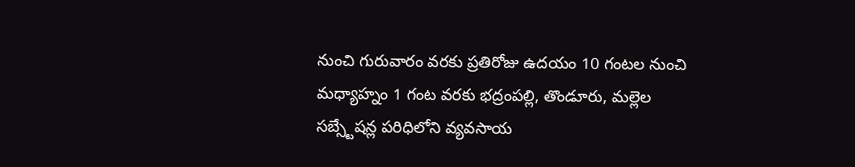నుంచి గురువారం వరకు ప్రతిరోజు ఉదయం 10 గంటల నుంచి మధ్యాహ్నం 1 గంట వరకు భద్రంపల్లి, తొండూరు, మల్లెల సబ్స్టేషన్ల పరిధిలోని వ్యవసాయ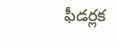ఫీడర్లక